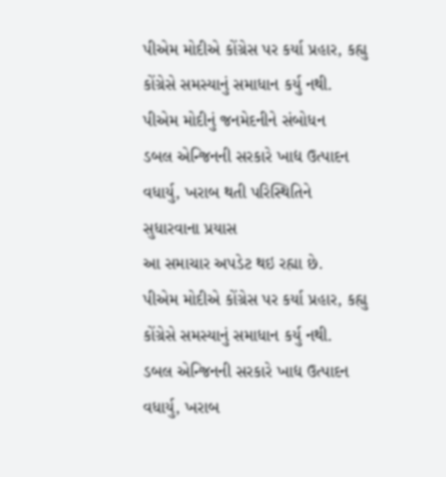પીએમ મોદીએ કોંગ્રેસ પર કર્યા પ્રહાર, કહ્યુ કોંગ્રેસે સમસ્યાનું સમાધાન કર્યુ નથી.
પીએમ મોદીનું જનમેદનીને સંબોધન
ડબલ એન્જિનની સરકારે ખાદ્ય ઉત્પાદન વધાર્યુ, ખરાબ થતી પરિસ્થિતિને સુધારવાના પ્રયાસ
આ સમાચાર અપડેટ થઇ રહ્યા છે.
પીએમ મોદીએ કોંગ્રેસ પર કર્યા પ્રહાર, કહ્યુ કોંગ્રેસે સમસ્યાનું સમાધાન કર્યુ નથી.
ડબલ એન્જિનની સરકારે ખાદ્ય ઉત્પાદન વધાર્યુ, ખરાબ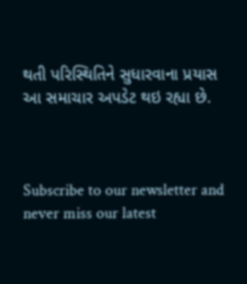થતી પરિસ્થિતિને સુધારવાના પ્રયાસ
આ સમાચાર અપડેટ થઇ રહ્યા છે.



Subscribe to our newsletter and never miss our latest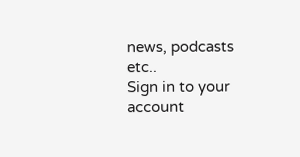news, podcasts etc..
Sign in to your account